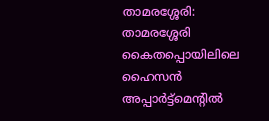താമരശ്ശേരി: താമരശ്ശേരി കൈതപ്പൊയിലിലെ ഹൈസൻ അപ്പാർട്ട്മെന്റിൽ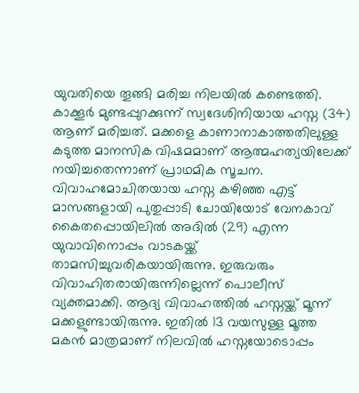യുവതിയെ തൂങ്ങി മരിച്ച നിലയിൽ കണ്ടെത്തി. കാക്കൂർ മുണ്ടപ്പുറക്കുന്ന് സ്വദേശിനിയായ ഹസ്ന (34) ആണ് മരിച്ചത്. മക്കളെ കാണാനാകാത്തതിലുള്ള കടുത്ത മാനസിക വിഷമമാണ് ആത്മഹത്യയിലേക്ക് നയിച്ചതെന്നാണ് പ്രാഥമിക സൂചന.
വിവാഹമോചിതയായ ഹസ്ന കഴിഞ്ഞ എട്ട് മാസങ്ങളായി പുതുപ്പാടി ചോയിയോട് വേനകാവ് കൈതപ്പൊയിലിൽ അദിൽ (29) എന്ന യുവാവിനൊപ്പം വാടകയ്ക്ക് താമസിച്ചുവരികയായിരുന്നു. ഇരുവരും വിവാഹിതരായിരുന്നില്ലെന്ന് പൊലീസ് വ്യക്തമാക്കി. ആദ്യ വിവാഹത്തിൽ ഹസ്നയ്ക്ക് മൂന്ന് മക്കളുണ്ടായിരുന്നു. ഇതിൽ 13 വയസുള്ള മൂത്ത മകൻ മാത്രമാണ് നിലവിൽ ഹസ്നയോടൊപ്പം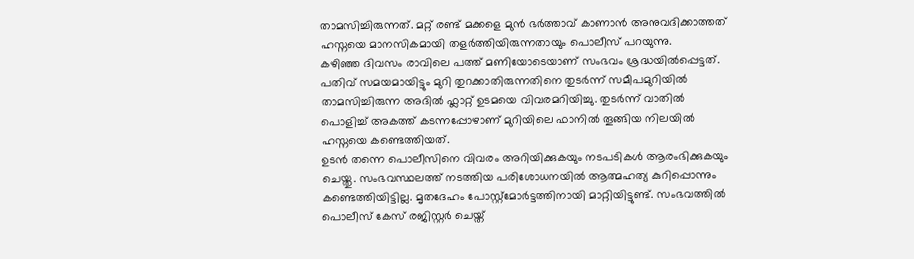താമസിച്ചിരുന്നത്. മറ്റ് രണ്ട് മക്കളെ മുൻ ഭർത്താവ് കാണാൻ അനുവദിക്കാത്തത് ഹസ്നയെ മാനസികമായി തളർത്തിയിരുന്നതായും പൊലീസ് പറയുന്നു.
കഴിഞ്ഞ ദിവസം രാവിലെ പത്ത് മണിയോടെയാണ് സംഭവം ശ്രദ്ധയിൽപ്പെട്ടത്. പതിവ് സമയമായിട്ടും മുറി തുറക്കാതിരുന്നതിനെ തുടർന്ന് സമീപമുറിയിൽ താമസിച്ചിരുന്ന അദിൽ ഫ്ലാറ്റ് ഉടമയെ വിവരമറിയിച്ചു. തുടർന്ന് വാതിൽ പൊളിച്ച് അകത്ത് കടന്നപ്പോഴാണ് മുറിയിലെ ഫാനിൽ തൂങ്ങിയ നിലയിൽ ഹസ്നയെ കണ്ടെത്തിയത്.
ഉടൻ തന്നെ പൊലീസിനെ വിവരം അറിയിക്കുകയും നടപടികൾ ആരംഭിക്കുകയും ചെയ്തു. സംഭവസ്ഥലത്ത് നടത്തിയ പരിശോധനയിൽ ആത്മഹത്യ കുറിപ്പൊന്നും കണ്ടെത്തിയിട്ടില്ല. മൃതദേഹം പോസ്റ്റ്മോർട്ടത്തിനായി മാറ്റിയിട്ടുണ്ട്. സംഭവത്തിൽ പൊലീസ് കേസ് രജിസ്റ്റർ ചെയ്ത്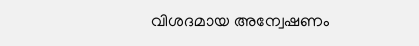വിശദമായ അന്വേഷണം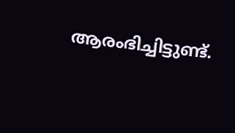ആരംഭിച്ചിട്ടുണ്ട്.